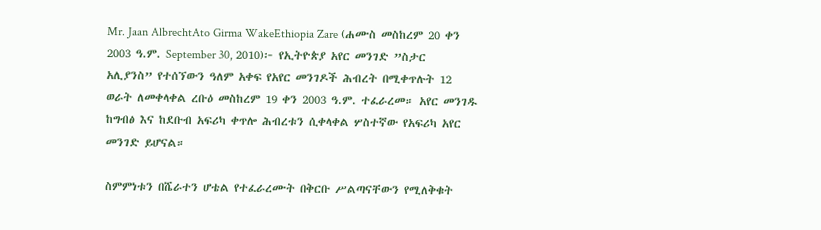Mr. Jaan AlbrechtAto Girma WakeEthiopia Zare (ሐሙስ መስከረም 20 ቀን 2003 ዓ.ም. September 30, 2010)፦ የኢትዮጵያ አየር መንገድ ”ስታር አሊያንስ” የተሰኘውን ዓለም አቀፍ የአየር መንገዶች ሕብረት በሚቀጥሉት 12 ወራት ለመቀላቀል ረቡዕ መስከረም 19 ቀን 2003 ዓ.ም. ተፈራረመ። አየር መንገዱ ከግብፅ እና ከደቡብ አፍሪካ ቀጥሎ ሕብረቱን ሲቀላቀል ሦስተኛው የአፍሪካ አየር መንገድ ይሆናል።

ስምምነቱን በሼራተን ሆቴል የተፈራረሙት በቅርቡ ሥልጣናቸውን የሚለቅቁት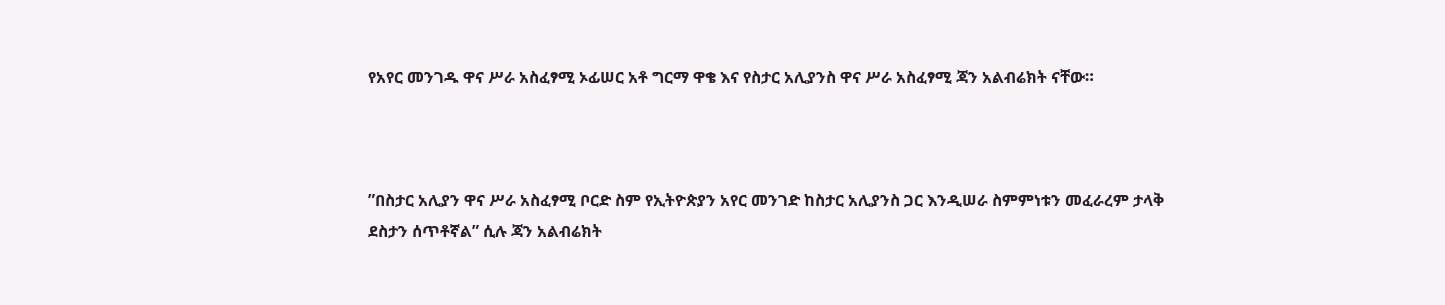የአየር መንገዱ ዋና ሥራ አስፈፃሚ ኦፊሠር አቶ ግርማ ዋቄ እና የስታር አሊያንስ ዋና ሥራ አስፈፃሚ ጃን አልብሬክት ናቸው።



”በስታር አሊያን ዋና ሥራ አስፈፃሚ ቦርድ ስም የኢትዮጵያን አየር መንገድ ከስታር አሊያንስ ጋር እንዲሠራ ስምምነቱን መፈራረም ታላቅ ደስታን ሰጥቶኛል” ሲሉ ጃን አልብሬክት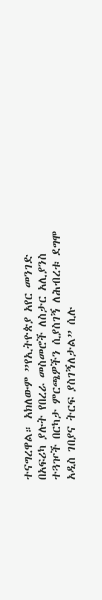ተናግረዋል። አክለውም ”የኢትዮጵያ አየር መንገድ በአፍሪካ ያሉት የበረራ መስመሮች ለስታር አሊያንስ ተጓዦች በርካታ ምርጫዎችን ሲያስገኝ ለሕብረቱ ደግሞ አዲስ ገበያና ትርፍ ያስገኝለታል” ሲሉ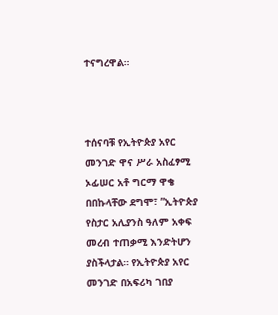ተናግረዋል።



ተሰናባቹ የኢትዮጵያ አየር መንገድ ዋና ሥራ አስፈፃሚ ኦፊሠር አቶ ግርማ ዋቄ በበኩላቸው ደግሞ፣ ”ኢትዮጵያ የስታር አሊያንስ ዓለም አቀፍ መረብ ተጠቃሚ እንድትሆን ያስችላታል። የኢትዮጵያ አየር መንገድ በአፍሪካ ገበያ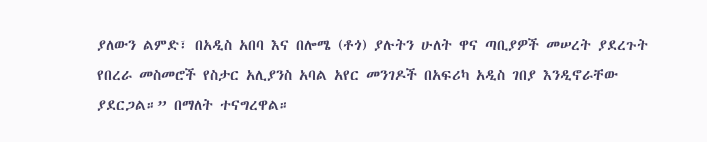ያለውን ልምድ፣ በአዲስ አበባ እና በሎሜ (ቶጎ) ያሉትን ሁለት ዋና ጣቢያዎች መሠረት ያደረጉት የበረራ መስመሮች የስታር አሊያንስ አባል አየር መንገዶች በአፍሪካ አዲስ ገበያ እንዲኖራቸው ያደርጋል።” በማለት ተናግረዋል።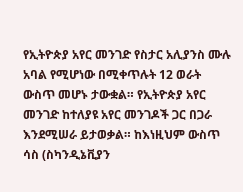የኢትዮጵያ አየር መንገድ የስታር አሊያንስ ሙሉ አባል የሚሆነው በሚቀጥሉት 12 ወራት ውስጥ መሆኑ ታውቋል። የኢትዮጵያ አየር መንገድ ከተለያዩ አየር መንገዶች ጋር በጋራ እንደሚሠራ ይታወቃል። ከእነዚህም ውስጥ ሳስ (ስካንዲኔቪያን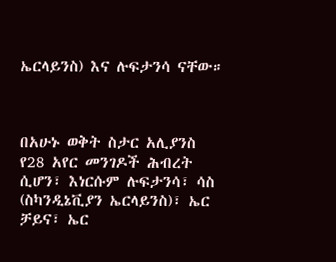ኤርላይንስ) እና ሉፍታንሳ ናቸው።



በአሁኑ ወቅት ስታር አሊያንስ የ28 አየር መንገዶች ሕብረት ሲሆን፣ እነርሱም ሉፍታንሳ፣ ሳስ (ስካንዲኔቪያን ኤርላይንስ)፣ ኤር ቻይና፣ ኤር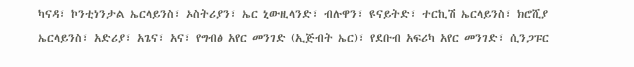ካናዳ፣ ኮንቲነንታል ኤርላይንስ፣ ኦስትሪያን፣ ኤር ኒውዚላንድ፣ ብሉዋን፣ ዩናይትድ፣ ተርኪሽ ኤርላይንስ፣ ክሮሺያ ኤርላይንስ፣ አድሪያ፣ አጌና፣ አና፣ የግብፅ አየር መንገድ (ኢጅብት ኤር)፣ የደቡብ አፍሪካ አየር መንገድ፣ ሲንጋፑር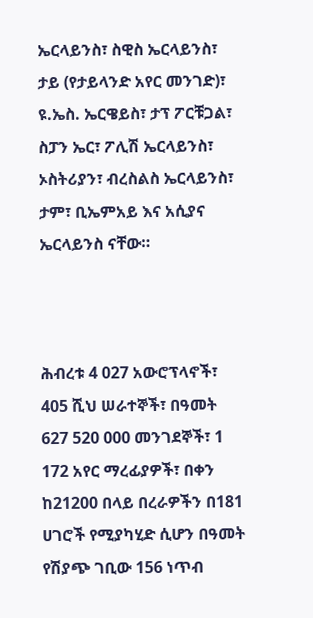ኤርላይንስ፣ ስዊስ ኤርላይንስ፣ ታይ (የታይላንድ አየር መንገድ)፣ ዩ.ኤስ. ኤርዌይስ፣ ታፕ ፖርቹጋል፣ ስፓን ኤር፣ ፖሊሽ ኤርላይንስ፣ ኦስትሪያን፣ ብረስልስ ኤርላይንስ፣ ታም፣ ቢኤምአይ እና አሲያና ኤርላይንስ ናቸው።



ሕብረቱ 4 027 አውሮፕላኖች፣ 405 ሺህ ሠራተኞች፣ በዓመት 627 520 000 መንገደኞች፣ 1 172 አየር ማረፊያዎች፣ በቀን ከ21200 በላይ በረራዎችን በ181 ሀገሮች የሚያካሂድ ሲሆን በዓመት የሽያጭ ገቢው 156 ነጥብ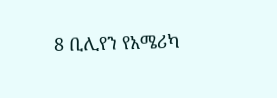8 ቢሊየን የአሜሪካ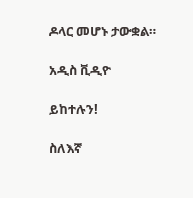ዶላር መሆኑ ታውቋል።

አዲስ ቪዲዮ

ይከተሉን!

ስለእኛ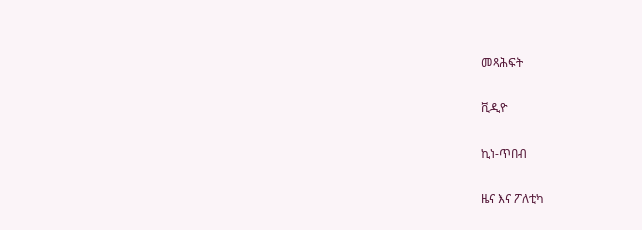መጻሕፍት

ቪዲዮ

ኪነ-ጥበብ

ዜና እና ፖለቲካ